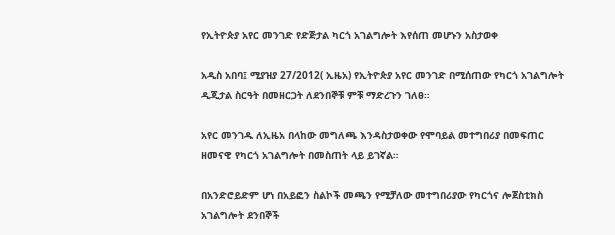የኢትዮጵያ አየር መንገድ የድጅታል ካርጎ አገልግሎት እየሰጠ መሆኑን አስታወቀ

አዲስ አበባ፤ ሚያዝያ 27/2012( ኢዜአ) የኢትዮጵያ አየር መንገድ በሚሰጠው የካርጎ አገልግሎት ዲጂታል ስርዓት በመዘርጋት ለደንበኞቹ ምቹ ማድረጉን ገለፀ።

አየር መንገዱ ለኢዜአ በላከው መግለጫ እንዳስታወቀው የሞባይል መተግበሪያ በመፍጠር ዘመናዊ የካርጎ አገልግሎት በመስጠት ላይ ይገኛል።

በአንድሮይድም ሆነ በአይፎን ስልኮች መጫን የሚቻለው መተግበሪያው የካርጎና ሎጀስቲክስ አገልግሎት ደንበኞች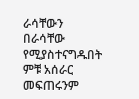ራሳቸውን በራሳቸው የሚያስተናግዱበት ምቹ አሰራር መፍጠሩንም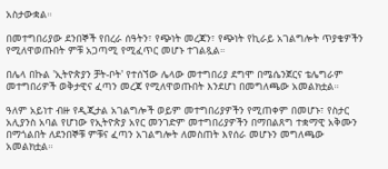አስታውቋል።

በመተግበሪያው ደንበኞች የበረራ ሰዓትን፣ የጭነት መረጃን፣ የጭነት የኪራይ አገልግሎት ጥያቄዎችን የሚለዋወጡበት ምቹ አጋጣሚ የሚፈጥር መሆኑ ተገልጿል።

በሌላ በኩል 'ኢትዮጵያን ቻት-ቦት' የተሰኘው ሌላው መተግበሪያ ደግሞ በሜሴንጀርና ቴሌግራም መተግበሪዎች ወቅታዊና ፈጣን መረጃ የሚለዋወጡበት እንደሆነ በመግለጫው አመልክቷል።

ዓለም አይነተ ብዙ የዲጂታል አገልግሎች ወይም መተግበሪያዎችን የሚጠቀም በመሆኑ፣ የስታር አሊያንስ አባል የሆነው የኢትዮጵያ አየር መንገድም መተግበሪያዎችን በማበልጸግ ተቋማዊ አቅሙን በማጎልበት ለደንበኞቹ ምቹና ፈጣን አገልግሎት ለመስጠት እየሰራ መሆኑን መግለጫው አመልክቷል።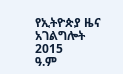የኢትዮጵያ ዜና አገልግሎት
2015
ዓ.ም